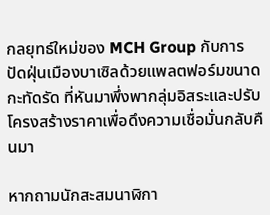กลยุทธ์ใหม่ของ MCH Group กับการปัดฝุ่นเมืองบาเซิลด้วยแพลตฟอร์มขนาดกะทัดรัด ที่หันมาพึ่งพากลุ่มอิสระและปรับโครงสร้างราคาเพื่อดึงความเชื่อมั่นกลับคืนมา

หากถามนักสะสมนาฬิกา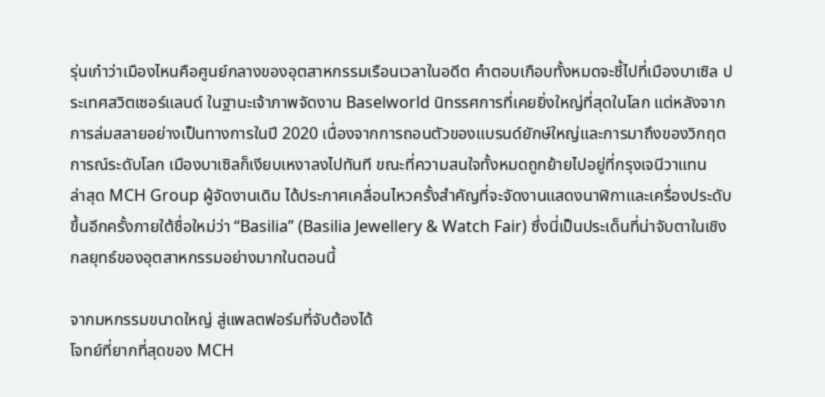รุ่นเก๋าว่าเมืองไหนคือศูนย์กลางของอุตสาหกรรมเรือนเวลาในอดีต คำตอบเกือบทั้งหมดจะชี้ไปที่เมืองบาเซิล ประเทศสวิตเซอร์แลนด์ ในฐานะเจ้าภาพจัดงาน Baselworld นิทรรศการที่เคยยิ่งใหญ่ที่สุดในโลก แต่หลังจากการล่มสลายอย่างเป็นทางการในปี 2020 เนื่องจากการถอนตัวของแบรนด์ยักษ์ใหญ่และการมาถึงของวิกฤตการณ์ระดับโลก เมืองบาเซิลก็เงียบเหงาลงไปทันที ขณะที่ความสนใจทั้งหมดถูกย้ายไปอยู่ที่กรุงเจนีวาแทน
ล่าสุด MCH Group ผู้จัดงานเดิม ได้ประกาศเคลื่อนไหวครั้งสำคัญที่จะจัดงานแสดงนาฬิกาและเครื่องประดับขึ้นอีกครั้งภายใต้ชื่อใหม่ว่า “Basilia” (Basilia Jewellery & Watch Fair) ซึ่งนี่เป็นประเด็นที่น่าจับตาในเชิงกลยุทธ์ของอุตสาหกรรมอย่างมากในตอนนี้

จากมหกรรมขนาดใหญ่ สู่แพลตฟอร์มที่จับต้องได้
โจทย์ที่ยากที่สุดของ MCH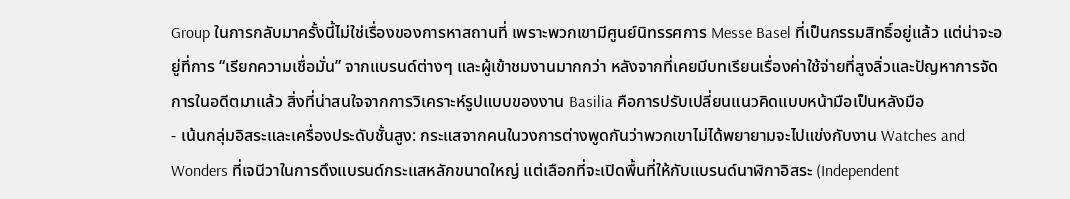Group ในการกลับมาครั้งนี้ไม่ใช่เรื่องของการหาสถานที่ เพราะพวกเขามีศูนย์นิทรรศการ Messe Basel ที่เป็นกรรมสิทธิ์อยู่แล้ว แต่น่าจะอยู่ที่การ “เรียกความเชื่อมั่น” จากแบรนด์ต่างๆ และผู้เข้าชมงานมากกว่า หลังจากที่เคยมีบทเรียนเรื่องค่าใช้จ่ายที่สูงลิ่วและปัญหาการจัดการในอดีตมาแล้ว สิ่งที่น่าสนใจจากการวิเคราะห์รูปแบบของงาน Basilia คือการปรับเปลี่ยนแนวคิดแบบหน้ามือเป็นหลังมือ
- เน้นกลุ่มอิสระและเครื่องประดับชั้นสูง: กระแสจากคนในวงการต่างพูดกันว่าพวกเขาไม่ได้พยายามจะไปแข่งกับงาน Watches and Wonders ที่เจนีวาในการดึงแบรนด์กระแสหลักขนาดใหญ่ แต่เลือกที่จะเปิดพื้นที่ให้กับแบรนด์นาฬิกาอิสระ (Independent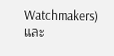Watchmakers) และ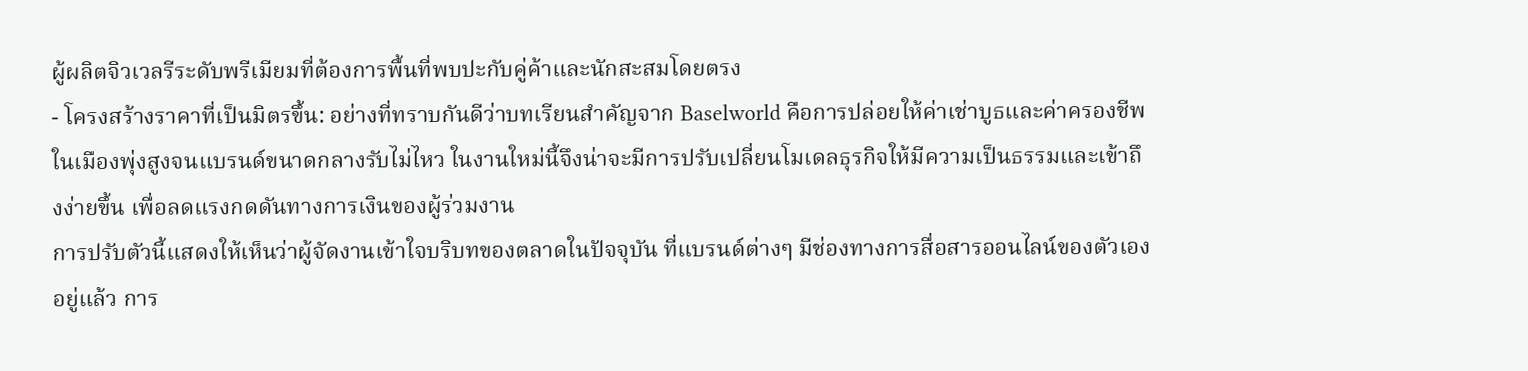ผู้ผลิตจิวเวลรีระดับพรีเมียมที่ต้องการพื้นที่พบปะกับคู่ค้าและนักสะสมโดยตรง
- โครงสร้างราคาที่เป็นมิตรขึ้น: อย่างที่ทราบกันดีว่าบทเรียนสำคัญจาก Baselworld คือการปล่อยให้ค่าเช่าบูธและค่าครองชีพในเมืองพุ่งสูงจนแบรนด์ขนาดกลางรับไม่ไหว ในงานใหม่นี้จึงน่าจะมีการปรับเปลี่ยนโมเดลธุรกิจให้มีความเป็นธรรมและเข้าถึงง่ายขึ้น เพื่อลดแรงกดดันทางการเงินของผู้ร่วมงาน
การปรับตัวนี้แสดงให้เห็นว่าผู้จัดงานเข้าใจบริบทของตลาดในปัจจุบัน ที่แบรนด์ต่างๆ มีช่องทางการสื่อสารออนไลน์ของตัวเองอยู่แล้ว การ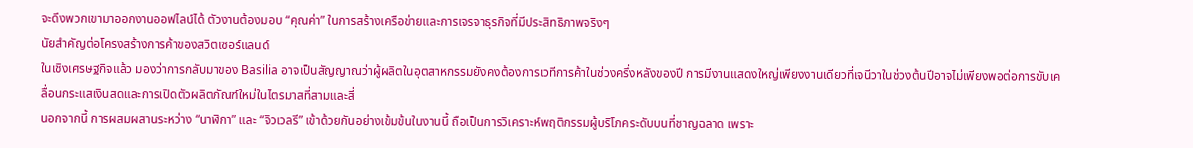จะดึงพวกเขามาออกงานออฟไลน์ได้ ตัวงานต้องมอบ “คุณค่า” ในการสร้างเครือข่ายและการเจรจาธุรกิจที่มีประสิทธิภาพจริงๆ
นัยสำคัญต่อโครงสร้างการค้าของสวิตเซอร์แลนด์
ในเชิงเศรษฐกิจแล้ว มองว่าการกลับมาของ Basilia อาจเป็นสัญญาณว่าผู้ผลิตในอุตสาหกรรมยังคงต้องการเวทีการค้าในช่วงครึ่งหลังของปี การมีงานแสดงใหญ่เพียงงานเดียวที่เจนีวาในช่วงต้นปีอาจไม่เพียงพอต่อการขับเคลื่อนกระแสเงินสดและการเปิดตัวผลิตภัณฑ์ใหม่ในไตรมาสที่สามและสี่
นอกจากนี้ การผสมผสานระหว่าง “นาฬิกา” และ “จิวเวลรี” เข้าด้วยกันอย่างเข้มข้นในงานนี้ ถือเป็นการวิเคราะห์พฤติกรรมผู้บริโภคระดับบนที่ชาญฉลาด เพราะ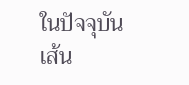ในปัจจุบัน เส้น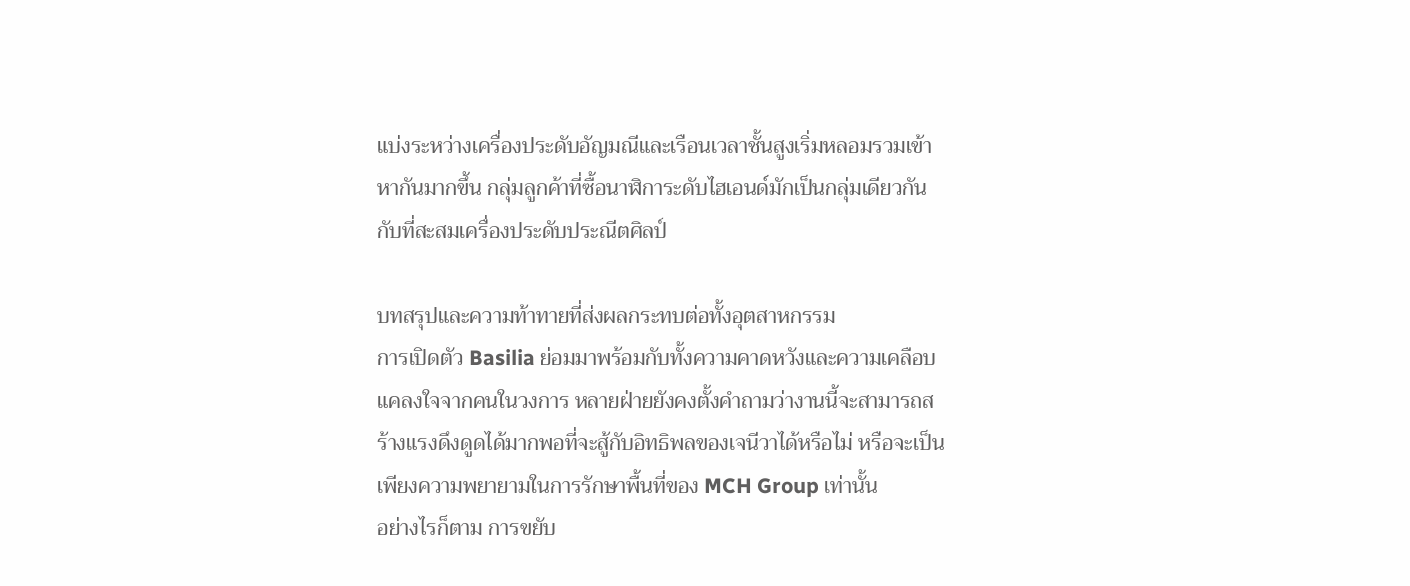แบ่งระหว่างเครื่องประดับอัญมณีและเรือนเวลาชั้นสูงเริ่มหลอมรวมเข้าหากันมากขึ้น กลุ่มลูกค้าที่ซื้อนาฬิการะดับไฮเอนด์มักเป็นกลุ่มเดียวกันกับที่สะสมเครื่องประดับประณีตศิลป์

บทสรุปและความท้าทายที่ส่งผลกระทบต่อทั้งอุตสาหกรรม
การเปิดตัว Basilia ย่อมมาพร้อมกับทั้งความคาดหวังและความเคลือบแคลงใจจากคนในวงการ หลายฝ่ายยังคงตั้งคำถามว่างานนี้จะสามารถสร้างแรงดึงดูดได้มากพอที่จะสู้กับอิทธิพลของเจนีวาได้หรือไม่ หรือจะเป็นเพียงความพยายามในการรักษาพื้นที่ของ MCH Group เท่านั้น
อย่างไรก็ตาม การขยับ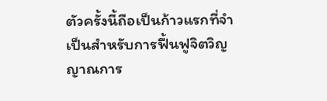ตัวครั้งนี้ถือเป็นก้าวแรกที่จำเป็นสำหรับการฟื้นฟูจิตวิญญาณการ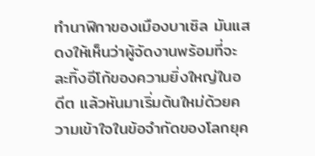ทำนาฬิกาของเมืองบาเซิล มันแสดงให้เห็นว่าผู้จัดงานพร้อมที่จะละทิ้งอีโก้ของความยิ่งใหญ่ในอดีต แล้วหันมาเริ่มต้นใหม่ด้วยความเข้าใจในข้อจำกัดของโลกยุค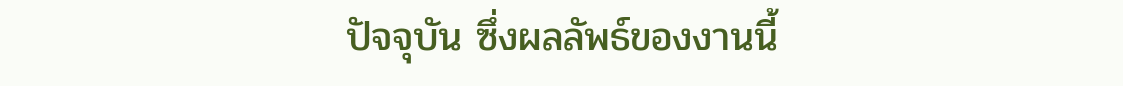ปัจจุบัน ซึ่งผลลัพธ์ของงานนี้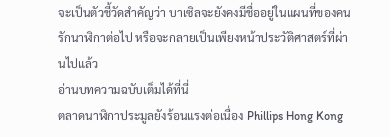จะเป็นตัวชี้วัดสำคัญว่า บาเซิลจะยังคงมีชื่ออยู่ในแผนที่ของคนรักนาฬิกาต่อไป หรือจะกลายเป็นเพียงหน้าประวัติศาสตร์ที่ผ่านไปแล้ว
อ่านบทความฉบับเต็มได้ที่นี่
ตลาดนาฬิกาประมูลยังร้อนแรงต่อเนื่อง Phillips Hong Kong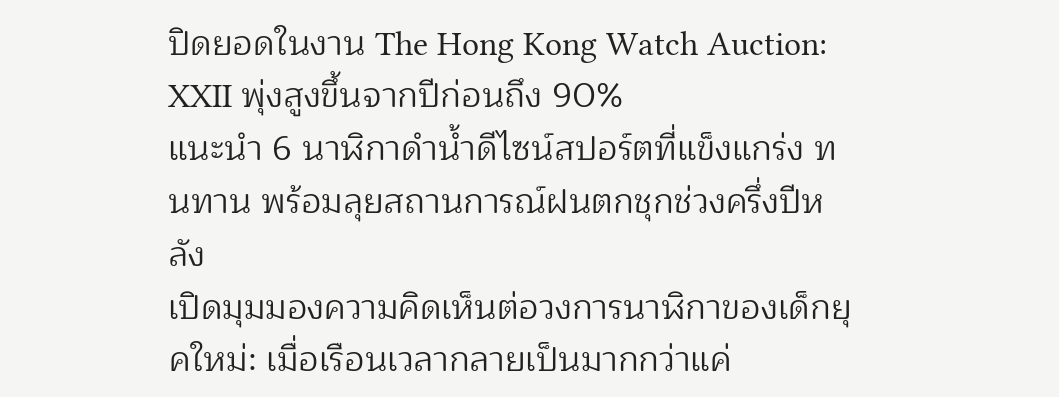ปิดยอดในงาน The Hong Kong Watch Auction: XXII พุ่งสูงขึ้นจากปีก่อนถึง 90%
แนะนำ 6 นาฬิกาดำน้ำดีไซน์สปอร์ตที่แข็งแกร่ง ทนทาน พร้อมลุยสถานการณ์ฝนตกชุกช่วงครึ่งปีหลัง
เปิดมุมมองความคิดเห็นต่อวงการนาฬิกาของเด็กยุคใหม่: เมื่อเรือนเวลากลายเป็นมากกว่าแค่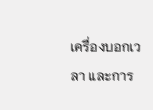เครื่องบอกเวลา และการ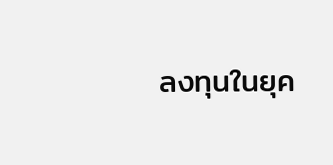ลงทุนในยุค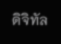ดิจิทัล